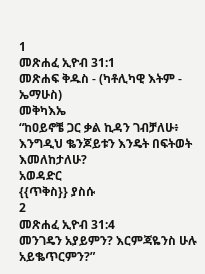1
መጽሐፈ ኢዮብ 31:1
መጽሐፍ ቅዱስ - (ካቶሊካዊ እትም - ኤማሁስ)
መቅካእኤ
“ከዐይኖቼ ጋር ቃል ኪዳን ገብቻለሁ፥ እንግዲህ ቈንጆይቱን እንዴት በፍትወት እመለከታለሁ?
አወዳድር
{{ጥቅስ}} ያስሱ
2
መጽሐፈ ኢዮብ 31:4
መንገዴን አያይምን? እርምጃዬንስ ሁሉ አይቈጥርምን?”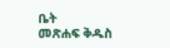ቤት
መጽሐፍ ቅዱስ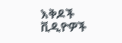እቅዶች
ቪዲዮዎች